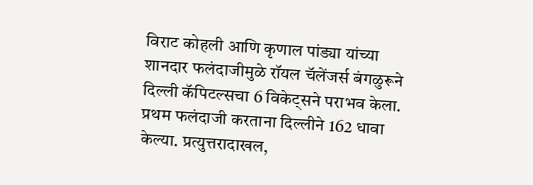विराट कोहली आणि कृणाल पांड्या यांच्या शानदार फलंदाजीमुळे रॉयल चॅलेंजर्स बंगळुरूने दिल्ली कॅपिटल्सचा 6 विकेट्सने पराभव केला. प्रथम फलंदाजी करताना दिल्लीने 162 धावा केल्या. प्रत्युत्तरादाखल,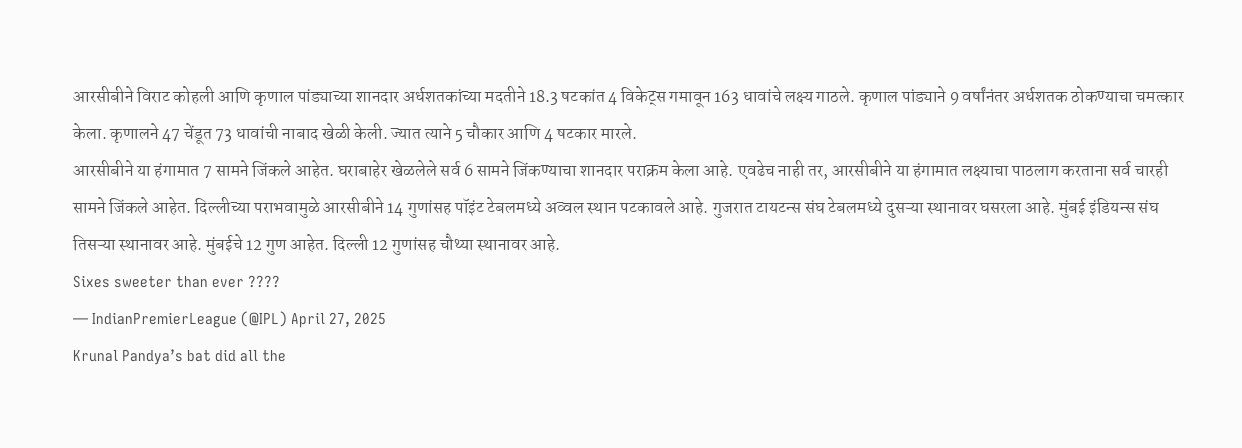आरसीबीने विराट कोहली आणि कृणाल पांड्याच्या शानदार अर्धशतकांच्या मदतीने 18.3 षटकांत 4 विकेट्स गमावून 163 धावांचे लक्ष्य गाठले. कृणाल पांड्याने 9 वर्षांनंतर अर्धशतक ठोकण्याचा चमत्कार केला. कृणालने 47 चेंडूत 73 धावांची नाबाद खेळी केली. ज्यात त्याने 5 चौकार आणि 4 षटकार मारले.
आरसीबीने या हंगामात 7 सामने जिंकले आहेत. घराबाहेर खेळलेले सर्व 6 सामने जिंकण्याचा शानदार पराक्रम केला आहे. एवढेच नाही तर, आरसीबीने या हंगामात लक्ष्याचा पाठलाग करताना सर्व चारही सामने जिंकले आहेत. दिल्लीच्या पराभवामुळे आरसीबीने 14 गुणांसह पॉइंट टेबलमध्ये अव्वल स्थान पटकावले आहे. गुजरात टायटन्स संघ टेबलमध्ये दुसऱ्या स्थानावर घसरला आहे. मुंबई इंडियन्स संघ तिसऱ्या स्थानावर आहे. मुंबईचे 12 गुण आहेत. दिल्ली 12 गुणांसह चौथ्या स्थानावर आहे.
Sixes sweeter than ever ????
— IndianPremierLeague (@IPL) April 27, 2025
Krunal Pandya’s bat did all the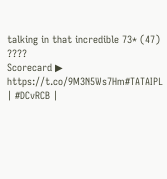talking in that incredible 73* (47) ????
Scorecard ▶ https://t.co/9M3N5Ws7Hm#TATAIPL | #DCvRCB |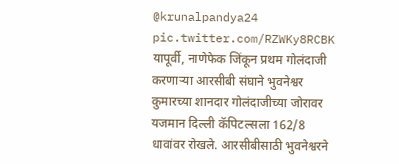@krunalpandya24 pic.twitter.com/RZWKy8RCBK
यापूर्वी, नाणेफेक जिंकून प्रथम गोलंदाजी करणाऱ्या आरसीबी संघाने भुवनेश्वर कुमारच्या शानदार गोलंदाजीच्या जोरावर यजमान दिल्ली कॅपिटल्सला 162/8 धावांवर रोखले. आरसीबीसाठी भुवनेश्वरने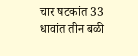चार षटकांत 33 धावांत तीन बळी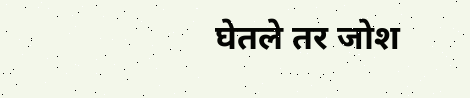घेतले तर जोश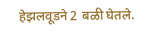हेझलवूडने 2 बळी घेतले.